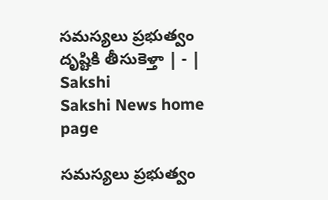సమస్యలు ప్రభుత్వం దృష్టికి తీసుకెళ్తా | - | Sakshi
Sakshi News home page

సమస్యలు ప్రభుత్వం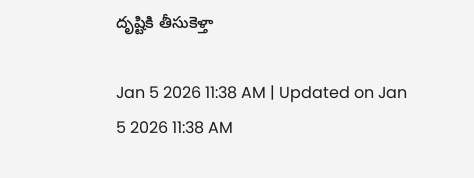దృష్టికి తీసుకెళ్తా

Jan 5 2026 11:38 AM | Updated on Jan 5 2026 11:38 AM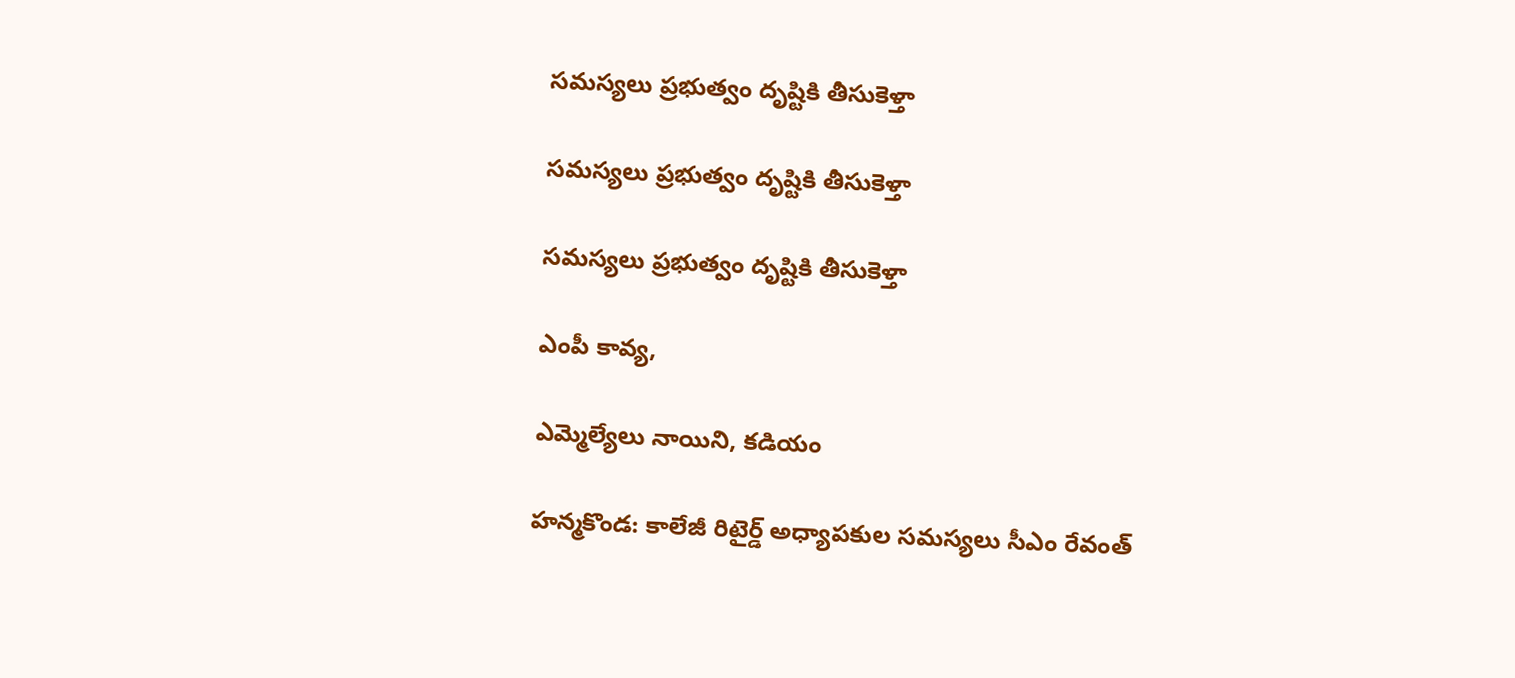సమస్యలు ప్రభుత్వం దృష్టికి తీసుకెళ్తా

సమస్యలు ప్రభుత్వం దృష్టికి తీసుకెళ్తా

సమస్యలు ప్రభుత్వం దృష్టికి తీసుకెళ్తా

ఎంపీ కావ్య,

ఎమ్మెల్యేలు నాయిని, కడియం

హన్మకొండ: కాలేజీ రిటైర్డ్‌ అధ్యాపకుల సమస్యలు సీఎం రేవంత్‌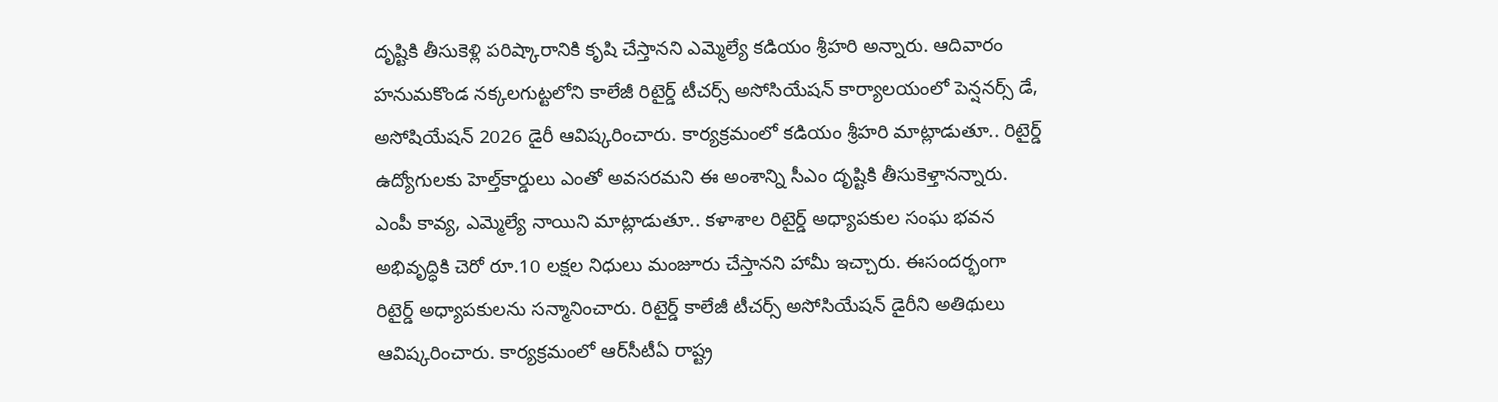దృష్టికి తీసుకెళ్లి పరిష్కారానికి కృషి చేస్తానని ఎమ్మెల్యే కడియం శ్రీహరి అన్నారు. ఆదివారం హనుమకొండ నక్కలగుట్టలోని కాలేజీ రిటైర్డ్‌ టీచర్స్‌ అసోసియేషన్‌ కార్యాలయంలో పెన్షనర్స్‌ డే, అసోషియేషన్‌ 2026 డైరీ ఆవిష్కరించారు. కార్యక్రమంలో కడియం శ్రీహరి మాట్లాడుతూ.. రిటైర్డ్‌ ఉద్యోగులకు హెల్త్‌కార్డులు ఎంతో అవసరమని ఈ అంశాన్ని సీఎం దృష్టికి తీసుకెళ్తానన్నారు. ఎంపీ కావ్య, ఎమ్మెల్యే నాయిని మాట్లాడుతూ.. కళాశాల రిటైర్డ్‌ అధ్యాపకుల సంఘ భవన అభివృద్ధికి చెరో రూ.10 లక్షల నిధులు మంజూరు చేస్తానని హామీ ఇచ్చారు. ఈసందర్భంగా రిటైర్డ్‌ అధ్యాపకులను సన్మానించారు. రిటైర్డ్‌ కాలేజీ టీచర్స్‌ అసోసియేషన్‌ డైరీని అతిథులు ఆవిష్కరించారు. కార్యక్రమంలో ఆర్‌సీటీఏ రాష్ట్ర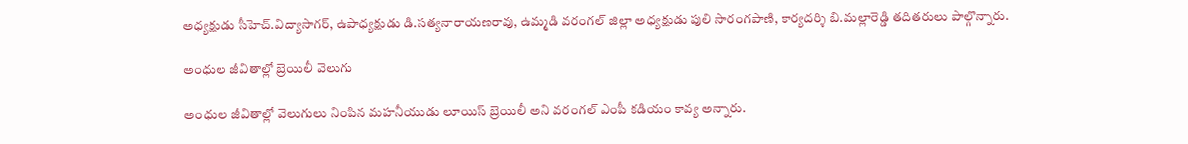అధ్యక్షుడు సీహెచ్‌.విద్యాసాగర్‌, ఉపాధ్యక్షుడు డి.సత్యనారాయణరావు, ఉమ్మడి వరంగల్‌ జిల్లా అధ్యక్షుడు పులి సారంగపాణి, కార్యదర్శి బి.మల్లారెడ్డి తదితరులు పాల్గొన్నారు.

అంధుల జీవితాల్లో బ్రెయిలీ వెలుగు

అంధుల జీవితాల్లో వెలుగులు నింపిన మహనీయుడు లూయిస్‌ బ్రెయిలీ అని వరంగల్‌ ఎంపీ కడియం కావ్య అన్నారు.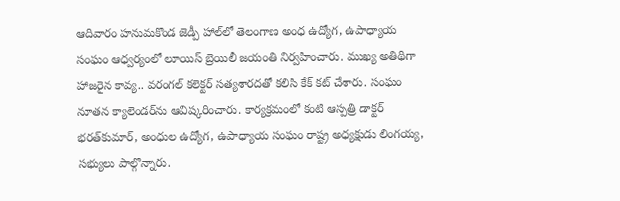ఆదివారం హనుమకొండ జెడ్పీ హాల్‌లో తెలంగాణ అంధ ఉద్యోగ, ఉపాధ్యాయ సంఘం ఆధ్వర్యంలో లూయిస్‌ బ్రెయిలీ జయంతి నిర్వహించారు. ముఖ్య అతిథిగా హాజరైన కావ్య.. వరంగల్‌ కలెక్టర్‌ సత్యశారదతో కలిసి కేక్‌ కట్‌ చేశారు. సంఘం నూతన క్యాలెండర్‌ను ఆవిష్కరించారు. కార్యక్రమంలో కంటి ఆస్పత్రి డాక్టర్‌ భరత్‌కుమార్‌, అంధుల ఉద్యోగ, ఉపాధ్యాయ సంఘం రాష్ట్ర అధ్యక్షుడు లింగయ్య, సభ్యులు పాల్గొన్నారు.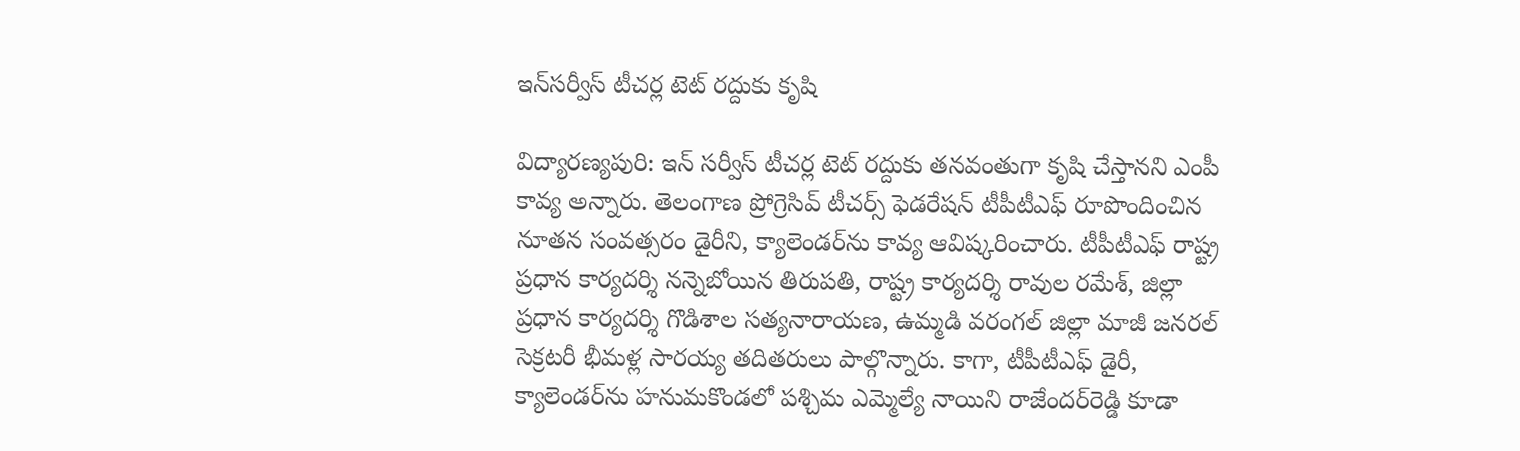ఇన్‌సర్వీస్‌ టీచర్ల టెట్‌ రద్దుకు కృషి

విద్యారణ్యపురి: ఇన్‌ సర్వీస్‌ టీచర్ల టెట్‌ రద్దుకు తనవంతుగా కృషి చేస్తానని ఎంపీ కావ్య అన్నారు. తెలంగాణ ప్రోగ్రెసివ్‌ టీచర్స్‌ ఫెడరేషన్‌ టీపీటీఎఫ్‌ రూపొందించిన నూతన సంవత్సరం డైరీని, క్యాలెండర్‌ను కావ్య ఆవిష్కరించారు. టీపీటీఎఫ్‌ రాష్ట్ర ప్రధాన కార్యదర్శి నన్నెబోయిన తిరుపతి, రాష్ట్ర కార్యదర్శి రావుల రమేశ్‌, జిల్లా ప్రధాన కార్యదర్శి గొడిశాల సత్యనారాయణ, ఉమ్మడి వరంగల్‌ జిల్లా మాజీ జనరల్‌ సెక్రటరీ భీమళ్ల సారయ్య తదితరులు పాల్గొన్నారు. కాగా, టీపీటీఎఫ్‌ డైరీ, క్యాలెండర్‌ను హనుమకొండలో పశ్చిమ ఎమ్మెల్యే నాయిని రాజేందర్‌రెడ్డి కూడా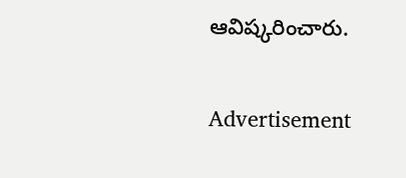ఆవిష్కరించారు.

Advertisement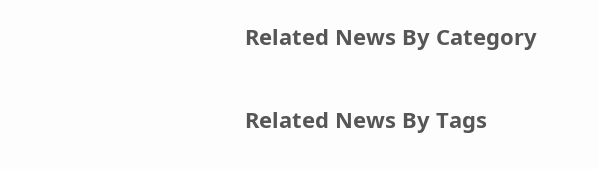Related News By Category

Related News By Tags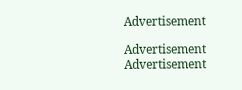Advertisement

Advertisement
Advertisement